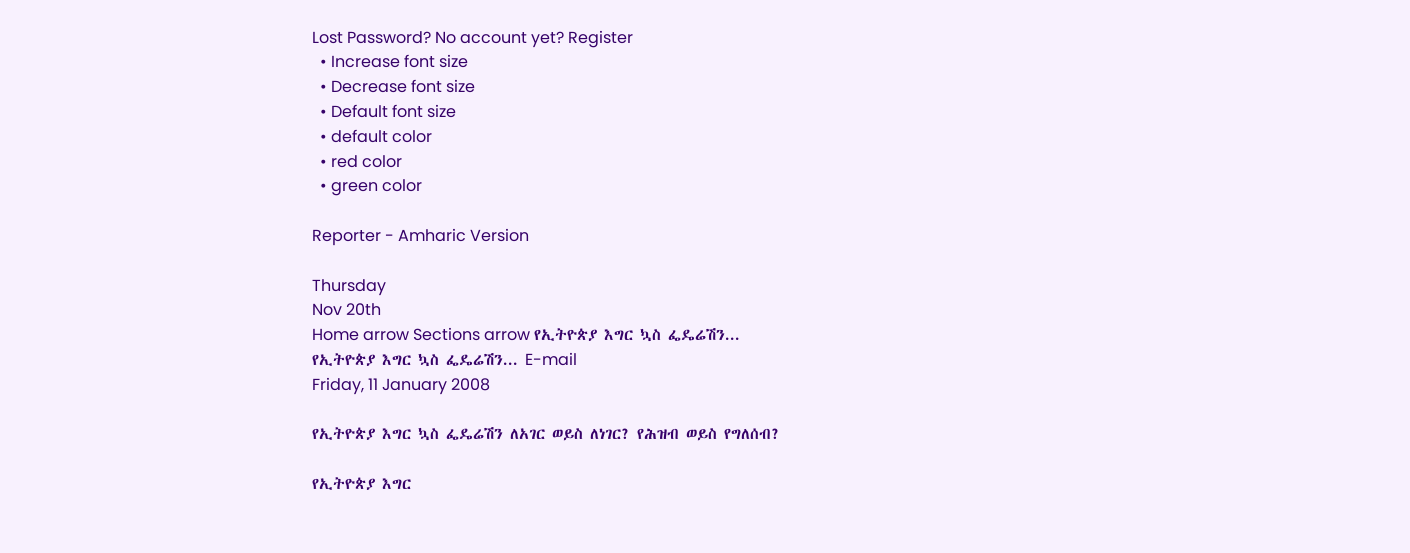Lost Password? No account yet? Register
  • Increase font size
  • Decrease font size
  • Default font size
  • default color
  • red color
  • green color

Reporter - Amharic Version

Thursday
Nov 20th
Home arrow Sections arrow የኢትዮጵያ እግር ኳስ ፌዴሬሽን...
የኢትዮጵያ እግር ኳስ ፌዴሬሽን... E-mail
Friday, 11 January 2008

የኢትዮጵያ እግር ኳስ ፌዴሬሽን ለአገር ወይስ ለነገር? የሕዝብ ወይስ የግለሰብ?

የኢትዮጵያ እግር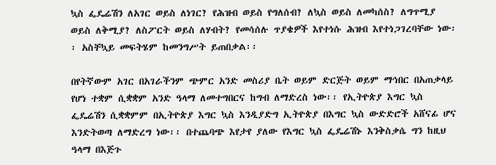ኳስ ፌዴሬሽን ለአገር ወይስ ለነገር? የሕዝብ ወይስ የግለሰብ? ለኳስ ወይስ ለመካሰስ? ለግጥሚያ ወይስ ለቅሚያ? ለስፖርት ወይስ ለሃብት? የመሳሰሉ ጥያቄዎች እየተነሱ ሕዝብ እየተነጋገረባቸው ነው፡፡ አስቸኳይ መፍትሄም ከመንግሥት ይጠበቃል፡፡

በየትኛውም አገር በአገራችንም ጭምር አንድ መስሪያ ቤት ወይም ድርጅት ወይም ማኅበር በአጠቃላይ የሆነ ተቋም ሲቋቋም አንድ ዓላማ ለመተግበርና ከግብ ለማድረስ ነው፡፡ የኢትዮጵያ እግር ኳስ ፌዴሬሽን ሲቋቋምም በኢትዮጵያ እግር ኳስ እንዲያድግ ኢትዮጵያ በእግር ኳስ ውድድሮች አሸናፊ ሆና እንድትወጣ ለማድረግ ነው፡፡ በተጨባጭ እየታየ ያለው የእግር ኳስ ፌዴሬሽኑ እንቅስቃሴ ግን ከዚህ ዓላማ በእጅጉ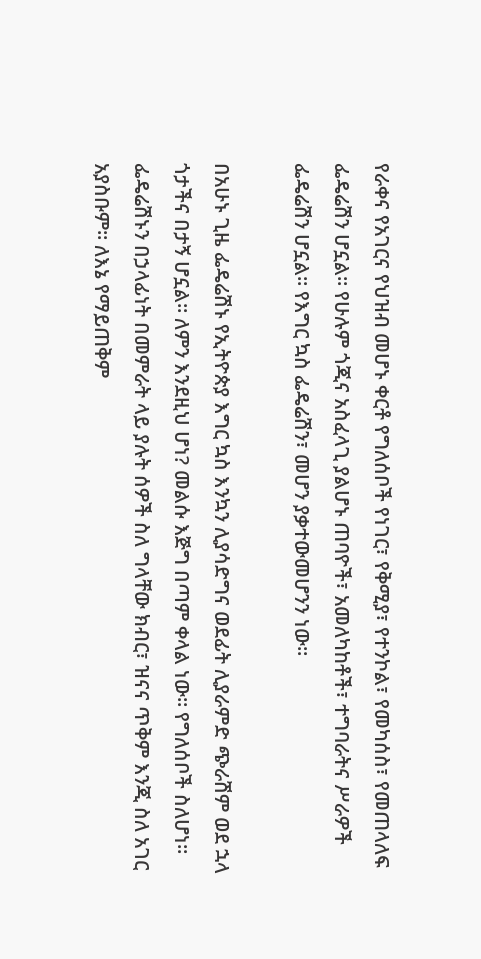የራቀና የአገርና የህዝብ መሆኑ ቀርቶ የግለሰቦች የነገር፣ የቅሚያ፣ የተንኮል፣ የመካሰስ፣ የመጠላለፍ ፌዴሬሽን ሆኗል፡፡ የሁሉም ጎጂና አስፈላጊ ያልሆኑ ጠባዮች፣ አመለካከቶች፣ ተግባራትና ሥራዎች ፌዴሬሽን ሆኗል፡፡ የእግር ኳስ ፌዴሬሽን፣ መሆን ያቃተውመሆንን ነው፡፡

በአሁኑ ጊዜ ፌዴሬሽኑ የኢትዮጵያ እግር ኳስ እንኳን ሊያሳድግና ወደፊት ሊያራምድ ጭራሽም ወደ ኋላ ጎታችና በታኝ ሆኗል፡፡ ለምን እንደዚህ ሆነ? መልሱ እጅግ በጣም ቀላል ነው፡፡ የግለሰቦች ስለሆነ፡፡ ፌዴሬሽኑን በኃላፊነት በመምራት ላይ ያሉት ሰዎች ስለ ግላቸው ክብር፣ ዝናና ጥቅም እንጂ ስለ አገር አያስቡም፡፡ ለእኔ የማይጠቅም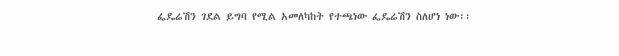ፌዴሬሽን ገደል ይግባ የሚል አመለካከት የተጫነው ፌዴሬሽን ስለሆነ ነው፡፡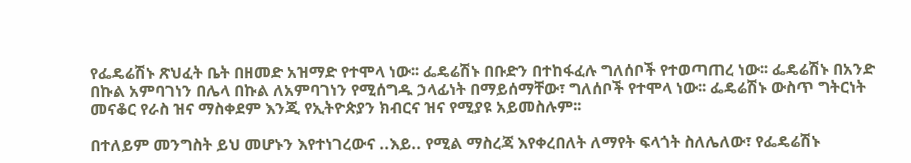የፌዴሬሽኑ ጽህፈት ቤት በዘመድ አዝማድ የተሞላ ነው፡፡ ፌዴሬሽኑ በቡድን በተከፋፈሉ ግለሰቦች የተወጣጠረ ነው፡፡ ፌዴሬሽኑ በአንድ በኩል አምባገነን በሌላ በኩል ለአምባገነን የሚሰግዱ ኃላፊነት በማይሰማቸው፣ ግለሰቦች የተሞላ ነው፡፡ ፌዴሬሽኑ ውስጥ ግትርነት መናቆር የራስ ዝና ማስቀደም እንጂ የኢትዮጵያን ክብርና ዝና የሚያዩ አይመስሉም፡፡

በተለይም መንግስት ይህ መሆኑን እየተነገረውና ..እይ.. የሚል ማስረጃ እየቀረበለት ለማየት ፍላጎት ስለሌለው፣ የፌዴሬሽኑ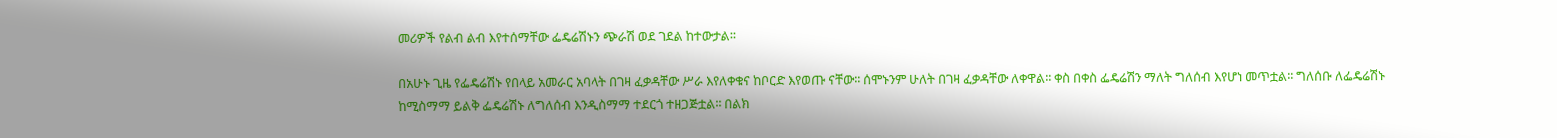መሪዎች የልብ ልብ እየተሰማቸው ፌዴሬሽኑን ጭራሽ ወደ ገደል ከተውታል፡፡

በአሁኑ ጊዜ የፌዴሬሽኑ የበላይ አመራር አባላት በገዛ ፈቃዳቸው ሥራ እየለቀቁና ከቦርድ እየወጡ ናቸው፡፡ ሰሞኑንም ሁለት በገዛ ፈቃዳቸው ለቀዋል፡፡ ቀስ በቀስ ፌዴሬሽን ማለት ግለሰብ እየሆነ መጥቷል፡፡ ግለሰቡ ለፌዴሬሽኑ ከሚስማማ ይልቅ ፌዴሬሽኑ ለግለሰብ እንዲስማማ ተደርጎ ተዘጋጅቷል፡፡ በልክ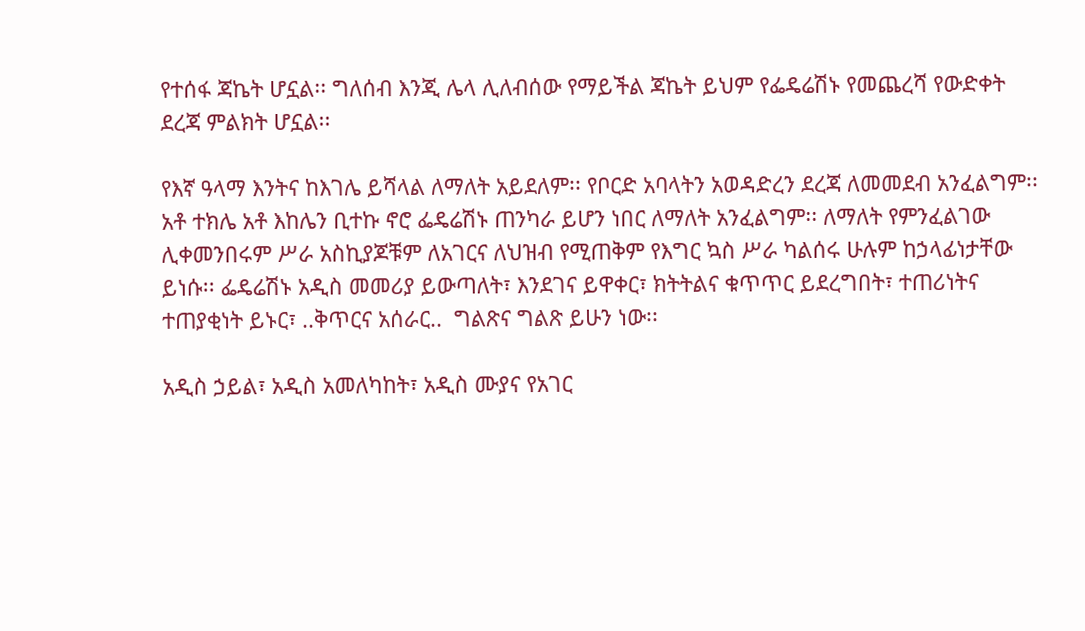የተሰፋ ጃኬት ሆኗል፡፡ ግለሰብ እንጂ ሌላ ሊለብሰው የማይችል ጃኬት ይህም የፌዴሬሽኑ የመጨረሻ የውድቀት ደረጃ ምልክት ሆኗል፡፡

የእኛ ዓላማ እንትና ከእገሌ ይሻላል ለማለት አይደለም፡፡ የቦርድ አባላትን አወዳድረን ደረጃ ለመመደብ አንፈልግም፡፡ አቶ ተክሌ አቶ እከሌን ቢተኩ ኖሮ ፌዴሬሽኑ ጠንካራ ይሆን ነበር ለማለት አንፈልግም፡፡ ለማለት የምንፈልገው ሊቀመንበሩም ሥራ አስኪያጆቹም ለአገርና ለህዝብ የሚጠቅም የእግር ኳስ ሥራ ካልሰሩ ሁሉም ከኃላፊነታቸው ይነሱ፡፡ ፌዴሬሽኑ አዲስ መመሪያ ይውጣለት፣ እንደገና ይዋቀር፣ ክትትልና ቁጥጥር ይደረግበት፣ ተጠሪነትና ተጠያቂነት ይኑር፣ ..ቅጥርና አሰራር..  ግልጽና ግልጽ ይሁን ነው፡፡

አዲስ ኃይል፣ አዲስ አመለካከት፣ አዲስ ሙያና የአገር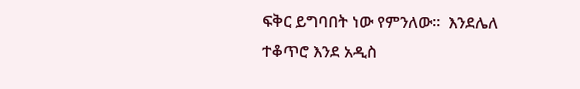ፍቅር ይግባበት ነው የምንለው፡፡  እንደሌለ ተቆጥሮ እንደ አዲስ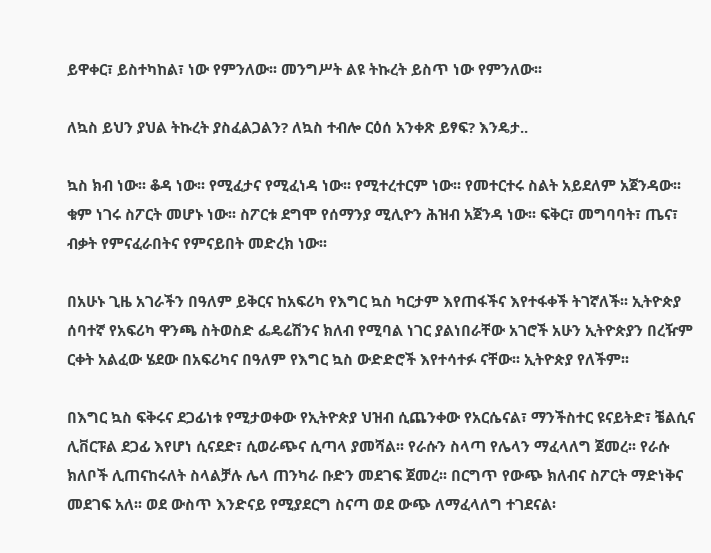ይዋቀር፣ ይስተካከል፣ ነው የምንለው፡፡ መንግሥት ልዩ ትኩረት ይስጥ ነው የምንለው፡፡

ለኳስ ይህን ያህል ትኩረት ያስፈልጋልን? ለኳስ ተብሎ ርዕሰ አንቀጽ ይፃፍ? እንዴታ..

ኳስ ክብ ነው፡፡ ቆዳ ነው፡፡ የሚፈታና የሚፈነዳ ነው፡፡ የሚተረተርም ነው፡፡ የመተርተሩ ስልት አይደለም አጀንዳው፡፡ ቁም ነገሩ ስፖርት መሆኑ ነው፡፡ ስፖርቱ ደግሞ የሰማንያ ሚሊዮን ሕዝብ አጀንዳ ነው፡፡ ፍቅር፣ መግባባት፣ ጤና፣ ብቃት የምናፈራበትና የምናይበት መድረክ ነው፡፡

በአሁኑ ጊዜ አገራችን በዓለም ይቅርና ከአፍሪካ የእግር ኳስ ካርታም እየጠፋችና እየተፋቀች ትገኛለች፡፡ ኢትዮጵያ ሰባተኛ የአፍሪካ ዋንጫ ስትወስድ ፌዴሬሽንና ክለብ የሚባል ነገር ያልነበራቸው አገሮች አሁን ኢትዮጵያን በረዥም ርቀት አልፈው ሄደው በአፍሪካና በዓለም የእግር ኳስ ውድድሮች እየተሳተፉ ናቸው፡፡ ኢትዮጵያ የለችም፡፡

በእግር ኳስ ፍቅሩና ደጋፊነቱ የሚታወቀው የኢትዮጵያ ህዝብ ሲጨንቀው የአርሴናል፣ ማንችስተር ዩናይትድ፣ ቼልሲና ሊቨርፑል ደጋፊ እየሆነ ሲናደድ፣ ሲወራጭና ሲጣላ ያመሻል፡፡ የራሱን ስላጣ የሌላን ማፈላለግ ጀመረ፡፡ የራሱ ክለቦች ሊጠናከሩለት ስላልቻሉ ሌላ ጠንካራ ቡድን መደገፍ ጀመረ፡፡ በርግጥ የውጭ ክለብና ስፖርት ማድነቅና መደገፍ አለ፡፡ ወደ ውስጥ እንድናይ የሚያደርግ ስናጣ ወደ ውጭ ለማፈላለግ ተገደናል፡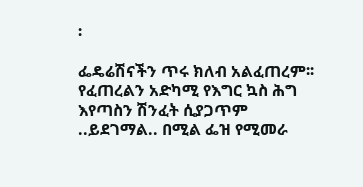፡

ፌዴሬሽናችን ጥሩ ክለብ አልፈጠረም፡፡ የፈጠረልን አድካሚ የእግር ኳስ ሕግ እየጣስን ሽንፈት ሲያጋጥም ..ይደገማል.. በሚል ፌዝ የሚመራ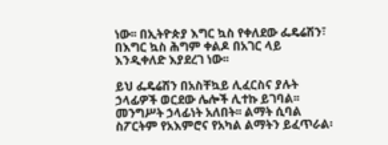ነው፡፡ በኢትዮጵያ እግር ኳስ የቀለደው ፌዴሬሽን፣ በእግር ኳስ ሕግም ቀልዶ በአገር ላይ እንዲቀለድ እያደረገ ነው፡፡

ይህ ፌዴሬሽን በአስቸኳይ ሊፈርስና ያሉት ኃላፊዎች ወርደው ሌሎች ሊተኩ ይገባል፡፡ መንግሥት ኃላፊነት አለበት፡፡ ልማት ሲባል ስፖርትም የአእምሮና የአካል ልማትን ይፈጥራል፡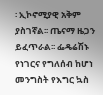፡ ኢኮኖሚያዊ አቅም ያስገኛል፡፡ ጤናማ ዜጋን ይፈጥራል፡፡ ፌዴሬሽኑ የነገርና የግለሰብ ከሆነ መንግስት የእግር ኳስ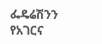ፌዴሬሽንን የአገርና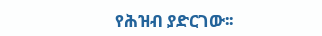የሕዝብ ያድርገው፡፡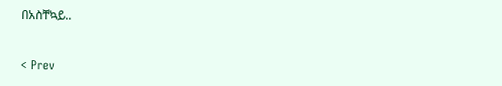በአስቸኳይ..


< Prev